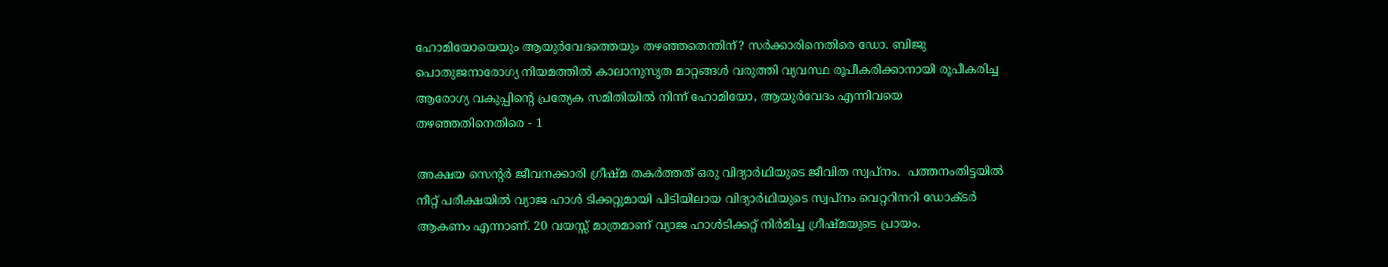ഹോമിയോയെയും ആയുര്‍വേദത്തെയും തഴഞ്ഞതെന്തിന്? സര്‍ക്കാരിനെതിരെ ഡോ. ബിജു പൊതുജനാരോഗ്യ നിയമത്തിൽ കാലാനുസൃത മാറ്റങ്ങള്‍ വരുത്തി വ്യവസ്ഥ രൂപീകരിക്കാനായി രൂപീകരിച്ച ആരോഗ്യ വകുപ്പിന്‍റെ പ്രത്യേക സമിതിയില്‍ നിന്ന് ഹോമിയോ, ആയുര്‍വേദം എന്നിവയെ തഴഞ്ഞതിനെതിരെ - 1

അക്ഷയ സെൻ്റർ ജീവനക്കാരി ഗ്രീഷ്മ തകർത്തത് ഒരു വിദ്യാർഥിയുടെ ജീവിത സ്വപ്നം.  പത്തനംതിട്ടയിൽ നീറ്റ് പരീക്ഷയിൽ വ്യാജ ഹാൾ ടിക്കറ്റുമായി പിടിയിലായ വിദ്യാർഥിയുടെ സ്വപ്നം വെറ്ററിനറി ഡോക്ടർ ആകണം എന്നാണ്. 20 വയസ്സ് മാത്രമാണ് വ്യാജ ഹാൾടിക്കറ്റ് നിർമിച്ച ഗ്രീഷ്മയുടെ പ്രായം.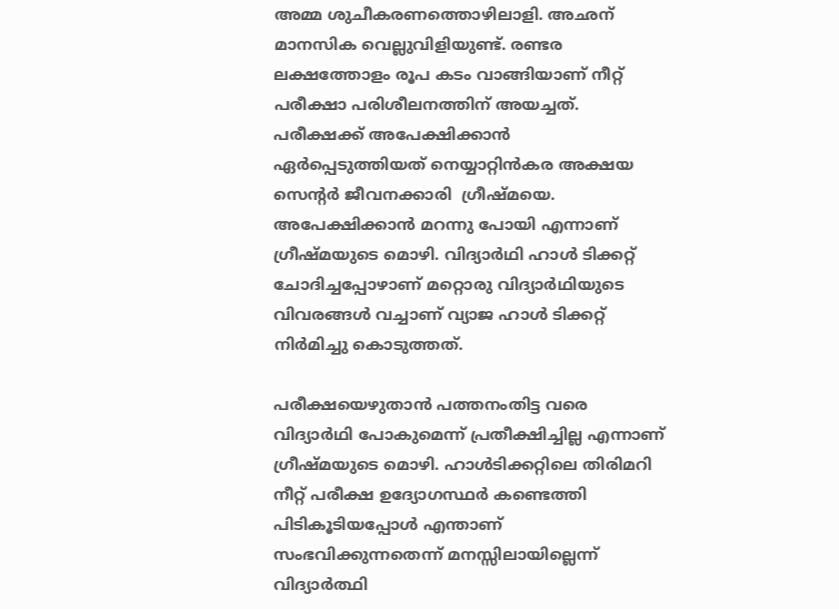അമ്മ ശുചീകരണത്തൊഴിലാളി. അഛന് മാനസിക വെല്ലുവിളിയുണ്ട്. രണ്ടര ലക്ഷത്തോളം രൂപ കടം വാങ്ങിയാണ് നീറ്റ് പരീക്ഷാ പരിശീലനത്തിന് അയച്ചത്. പരീക്ഷക്ക് അപേക്ഷിക്കാൻ ഏർപ്പെടുത്തിയത് നെയ്യാറ്റിൻകര അക്ഷയ സെൻ്റർ ജീവനക്കാരി  ഗ്രീഷ്മയെ. അപേക്ഷിക്കാൻ മറന്നു പോയി എന്നാണ് ഗ്രീഷ്മയുടെ മൊഴി. വിദ്യാർഥി ഹാൾ ടിക്കറ്റ് ചോദിച്ചപ്പോഴാണ് മറ്റൊരു വിദ്യാർഥിയുടെ വിവരങ്ങൾ വച്ചാണ് വ്യാജ ഹാൾ ടിക്കറ്റ് നിർമിച്ചു കൊടുത്തത്.

പരീക്ഷയെഴുതാൻ പത്തനംതിട്ട വരെ വിദ്യാർഥി പോകുമെന്ന് പ്രതീക്ഷിച്ചില്ല എന്നാണ് ഗ്രീഷ്മയുടെ മൊഴി. ഹാൾടിക്കറ്റിലെ തിരിമറി നീറ്റ് പരീക്ഷ ഉദ്യോഗസ്ഥർ കണ്ടെത്തി പിടികൂടിയപ്പോൾ എന്താണ് സംഭവിക്കുന്നതെന്ന് മനസ്സിലായില്ലെന്ന് വിദ്യാർത്ഥി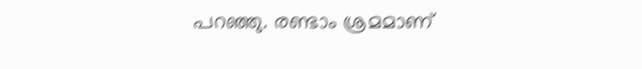പറഞ്ഞു. രണ്ടാം ശ്രമമാണ്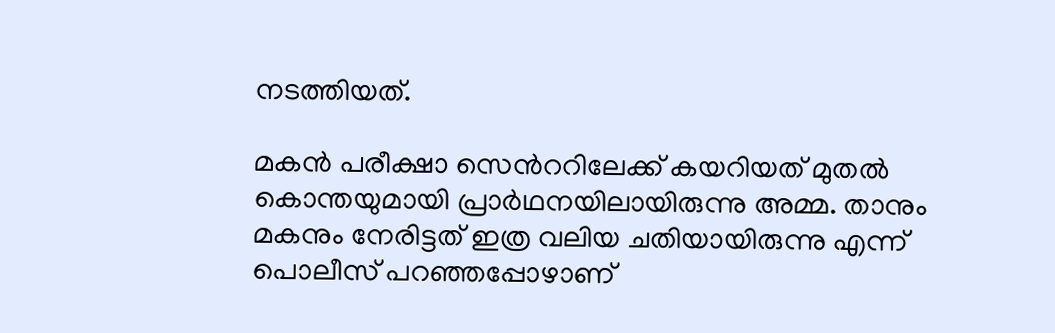നടത്തിയത്.

മകൻ പരീക്ഷാ സെൻററിലേക്ക് കയറിയത് മുതൽ കൊന്തയുമായി പ്രാർഥനയിലായിരുന്നു അമ്മ. താനും മകനും നേരിട്ടത് ഇത്ര വലിയ ചതിയായിരുന്നു എന്ന് പൊലീസ് പറഞ്ഞപ്പോഴാണ്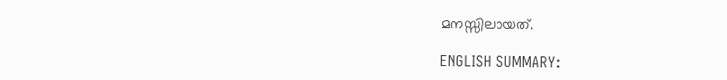മനസ്സിലായത്.

ENGLISH SUMMARY: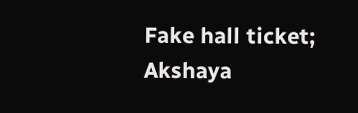Fake hall ticket; Akshaya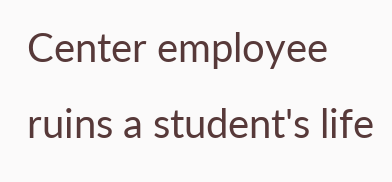Center employee ruins a student's life